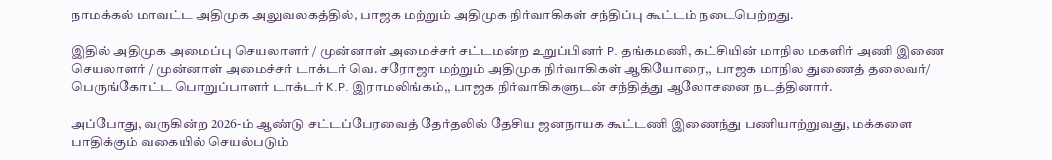நாமக்கல் மாவட்ட அதிமுக அலுவலகத்தில், பாஜக மற்றும் அதிமுக நிர்வாகிகள் சந்திப்பு கூட்டம் நடைபெற்றது.

இதில் அதிமுக அமைப்பு செயலாளர் / முன்னாள் அமைச்சர் சட்டமன்ற உறுப்பினர் P. தங்கமணி, கட்சியின் மாநில மகளிர் அணி இணை செயலாளர் / முன்னாள் அமைச்சர் டாக்டர் வெ. சரோஜா மற்றும் அதிமுக நிர்வாகிகள் ஆகியோரை,, பாஜக மாநில துணைத் தலைவர்/ பெருங்கோட்ட பொறுப்பாளர் டாக்டர் K.P. இராமலிங்கம்,, பாஜக நிர்வாகிகளுடன் சந்தித்து ஆலோசனை நடத்தினார்.

அப்போது, வருகின்ற 2026-ம் ஆண்டு சட்டப்பேரவைத் தேர்தலில் தேசிய ஜனநாயக கூட்டணி இணைந்து பணியாற்றுவது, மக்களை பாதிக்கும் வகையில் செயல்படும்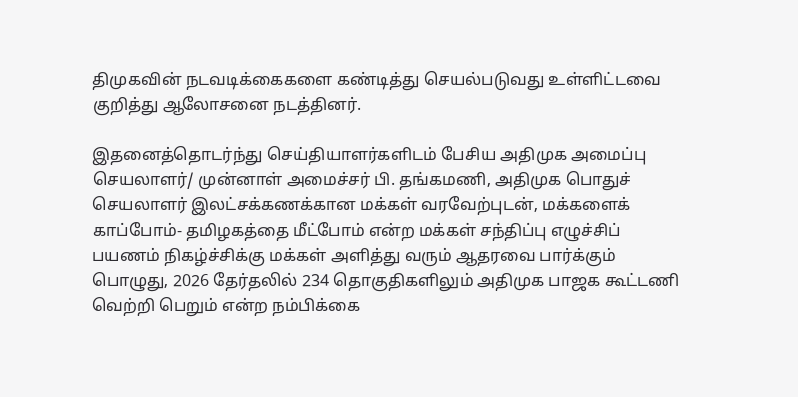திமுகவின் நடவடிக்கைகளை கண்டித்து செயல்படுவது உள்ளிட்டவை குறித்து ஆலோசனை நடத்தினர்.

இதனைத்தொடர்ந்து செய்தியாளர்களிடம் பேசிய அதிமுக அமைப்பு செயலாளர்/ முன்னாள் அமைச்சர் பி. தங்கமணி, அதிமுக பொதுச் செயலாளர் இலட்சக்கணக்கான மக்கள் வரவேற்புடன், மக்களைக் காப்போம்- தமிழகத்தை மீட்போம் என்ற மக்கள் சந்திப்பு எழுச்சிப் பயணம் நிகழ்ச்சிக்கு மக்கள் அளித்து வரும் ஆதரவை பார்க்கும் பொழுது, 2026 தேர்தலில் 234 தொகுதிகளிலும் அதிமுக பாஜக கூட்டணி வெற்றி பெறும் என்ற நம்பிக்கை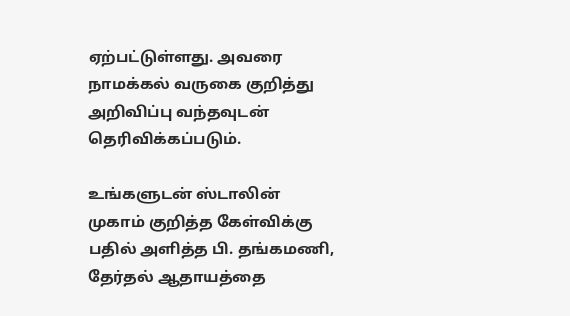ஏற்பட்டுள்ளது. அவரை நாமக்கல் வருகை குறித்து அறிவிப்பு வந்தவுடன் தெரிவிக்கப்படும்.

உங்களுடன் ஸ்டாலின் முகாம் குறித்த கேள்விக்கு பதில் அளித்த பி. தங்கமணி, தேர்தல் ஆதாயத்தை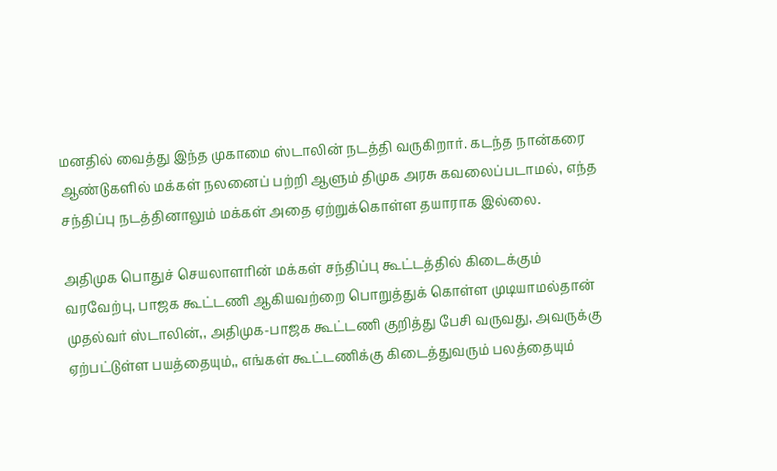மனதில் வைத்து இந்த முகாமை ஸ்டாலின் நடத்தி வருகிறார். கடந்த நான்கரை ஆண்டுகளில் மக்கள் நலனைப் பற்றி ஆளும் திமுக அரசு கவலைப்படாமல், எந்த சந்திப்பு நடத்தினாலும் மக்கள் அதை ஏற்றுக்கொள்ள தயாராக இல்லை.

அதிமுக பொதுச் செயலாளரின் மக்கள் சந்திப்பு கூட்டத்தில் கிடைக்கும் வரவேற்பு, பாஜக கூட்டணி ஆகியவற்றை பொறுத்துக் கொள்ள முடியாமல்தான் முதல்வர் ஸ்டாலின்,, அதிமுக-பாஜக கூட்டணி குறித்து பேசி வருவது, அவருக்கு ஏற்பட்டுள்ள பயத்தையும்,, எங்கள் கூட்டணிக்கு கிடைத்துவரும் பலத்தையும்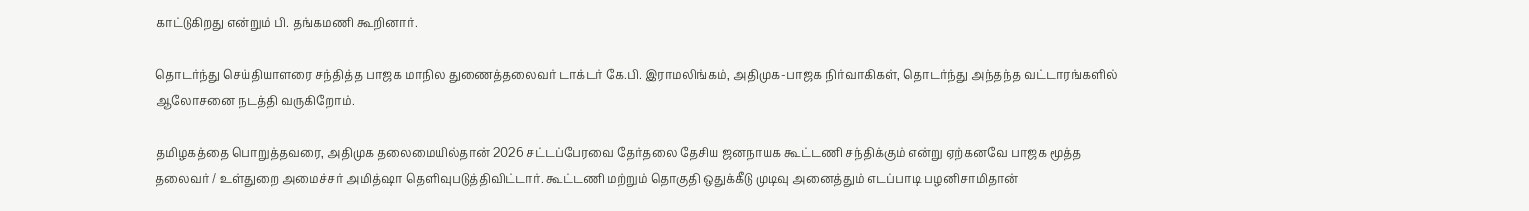காட்டுகிறது என்றும் பி. தங்கமணி கூறினார்.

தொடர்ந்து செய்தியாளரை சந்தித்த பாஜக மாநில துணைத்தலைவர் டாக்டர் கே.பி. இராமலிங்கம், அதிமுக-பாஜக நிர்வாகிகள், தொடர்ந்து அந்தந்த வட்டாரங்களில் ஆலோசனை நடத்தி வருகிறோம்.

தமிழகத்தை பொறுத்தவரை, அதிமுக தலைமையில்தான் 2026 சட்டப்பேரவை தேர்தலை தேசிய ஜனநாயக கூட்டணி சந்திக்கும் என்று ஏற்கனவே பாஜக மூத்த தலைவர் / உள்துறை அமைச்சர் அமித்ஷா தெளிவுபடுத்திவிட்டார். கூட்டணி மற்றும் தொகுதி ஒதுக்கீடு முடிவு அனைத்தும் எடப்பாடி பழனிசாமிதான்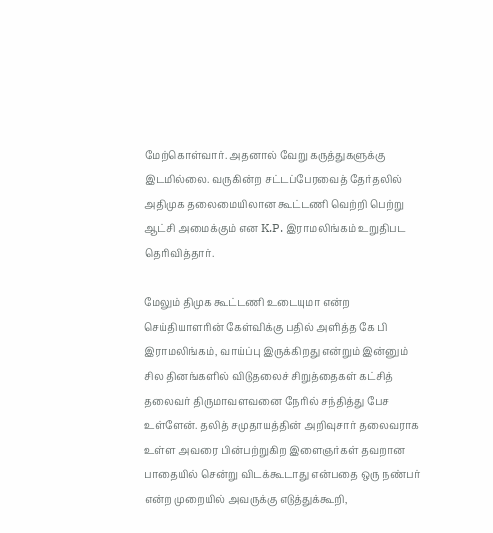மேற்கொள்வார். அதனால் வேறு கருத்துகளுக்கு இடமில்லை. வருகின்ற சட்டப்பேரவைத் தேர்தலில் அதிமுக தலைமையிலான கூட்டணி வெற்றி பெற்று ஆட்சி அமைக்கும் என K.P. இராமலிங்கம் உறுதிபட தெரிவித்தார்.

மேலும் திமுக கூட்டணி உடையுமா என்ற செய்தியாளரின் கேள்விக்கு பதில் அளித்த கே பி இராமலிங்கம், வாய்ப்பு இருக்கிறது என்றும் இன்னும் சில தினங்களில் விடுதலைச் சிறுத்தைகள் கட்சித் தலைவர் திருமாவளவனை நேரில் சந்தித்து பேச உள்ளேன். தலித் சமுதாயத்தின் அறிவுசார் தலைவராக உள்ள அவரை பின்பற்றுகிற இளைஞர்கள் தவறான பாதையில் சென்று விடக்கூடாது என்பதை ஒரு நண்பர் என்ற முறையில் அவருக்கு எடுத்துக்கூறி,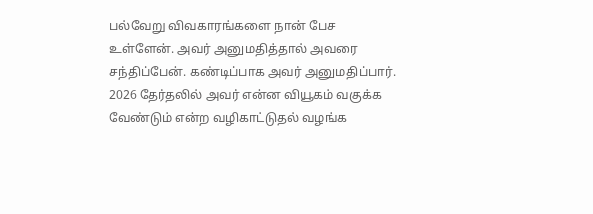பல்வேறு விவகாரங்களை நான் பேச உள்ளேன். அவர் அனுமதித்தால் அவரை சந்திப்பேன். கண்டிப்பாக அவர் அனுமதிப்பார். 2026 தேர்தலில் அவர் என்ன வியூகம் வகுக்க வேண்டும் என்ற வழிகாட்டுதல் வழங்க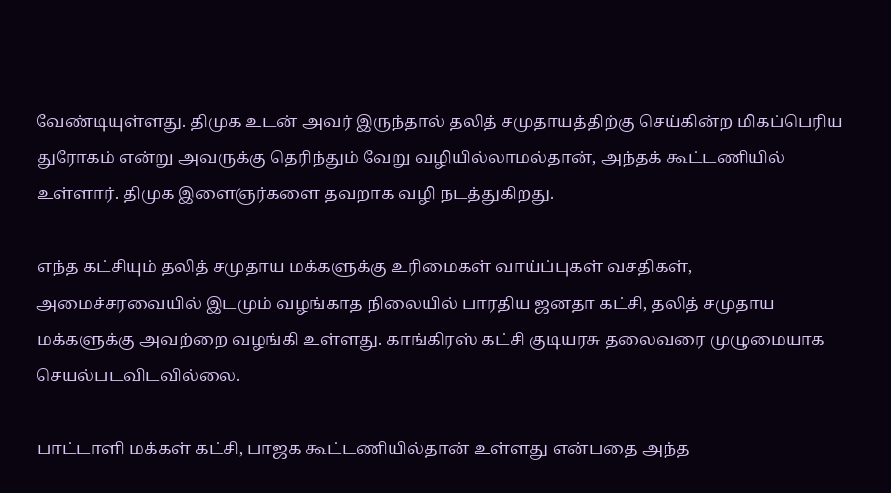வேண்டியுள்ளது. திமுக உடன் அவர் இருந்தால் தலித் சமுதாயத்திற்கு செய்கின்ற மிகப்பெரிய துரோகம் என்று அவருக்கு தெரிந்தும் வேறு வழியில்லாமல்தான், அந்தக் கூட்டணியில் உள்ளார். திமுக இளைஞர்களை தவறாக வழி நடத்துகிறது.

எந்த கட்சியும் தலித் சமுதாய மக்களுக்கு உரிமைகள் வாய்ப்புகள் வசதிகள், அமைச்சரவையில் இடமும் வழங்காத நிலையில் பாரதிய ஜனதா கட்சி, தலித் சமுதாய மக்களுக்கு அவற்றை வழங்கி உள்ளது. காங்கிரஸ் கட்சி குடியரசு தலைவரை முழுமையாக செயல்படவிடவில்லை.

பாட்டாளி மக்கள் கட்சி, பாஜக கூட்டணியில்தான் உள்ளது என்பதை அந்த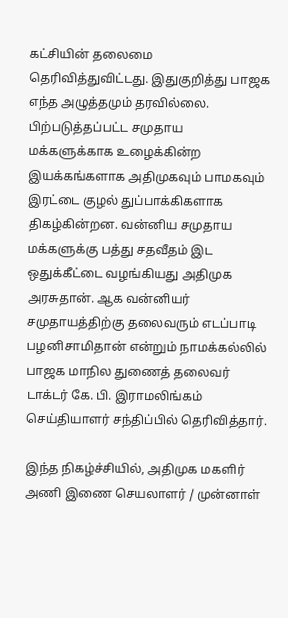கட்சியின் தலைமை தெரிவித்துவிட்டது. இதுகுறித்து பாஜக எந்த அழுத்தமும் தரவில்லை. பிற்படுத்தப்பட்ட சமுதாய மக்களுக்காக உழைக்கின்ற இயக்கங்களாக அதிமுகவும் பாமகவும் இரட்டை குழல் துப்பாக்கிகளாக திகழ்கின்றன. வன்னிய சமுதாய மக்களுக்கு பத்து சதவீதம் இட ஒதுக்கீட்டை வழங்கியது அதிமுக அரசுதான். ஆக வன்னியர் சமுதாயத்திற்கு தலைவரும் எடப்பாடி பழனிசாமிதான் என்றும் நாமக்கல்லில் பாஜக மாநில துணைத் தலைவர் டாக்டர் கே. பி. இராமலிங்கம் செய்தியாளர் சந்திப்பில் தெரிவித்தார்.

இந்த நிகழ்ச்சியில், அதிமுக மகளிர் அணி இணை செயலாளர் / முன்னாள்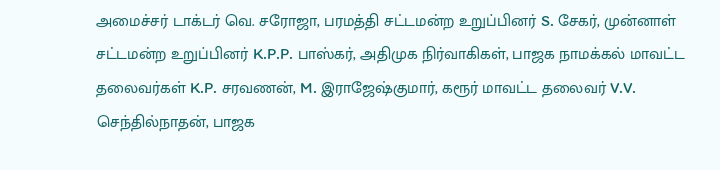அமைச்சர் டாக்டர் வெ. சரோஜா, பரமத்தி சட்டமன்ற உறுப்பினர் S. சேகர், முன்னாள் சட்டமன்ற உறுப்பினர் K.P.P. பாஸ்கர், அதிமுக நிர்வாகிகள், பாஜக நாமக்கல் மாவட்ட தலைவர்கள் K.P. சரவணன், M. இராஜேஷ்குமார், கரூர் மாவட்ட தலைவர் V.V. செந்தில்நாதன், பாஜக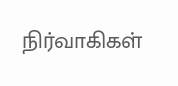நிர்வாகிகள்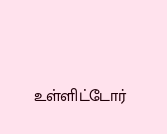உள்ளிட்டோர்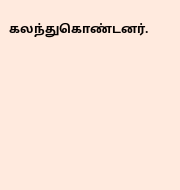கலந்துகொண்டனர்.